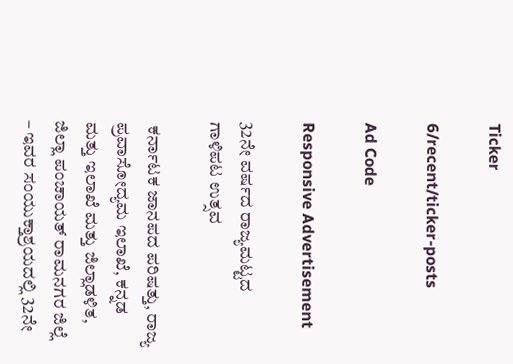Ticker

6/recent/ticker-posts

Ad Code

Responsive Advertisement

32ನೇ ವರ್ಷದ ರಾಜ್ಯಮಟ್ಟದ ಗಾಳಿಪಟ ಉತ್ಸವ

 ಕರ್ನಾಟಕ ಜಾನಪದ ಪರಿಷತ್ತು, ರಾಜ್ಯ ಪ್ರವಾಸೋದ್ಯಮ ಇಲಾಖೆ, ಕನ್ನಡ ಮತ್ತು ಇಲಾಖೆ ಮತ್ತು ಜಿಲ್ಲಾಡಳಿತ, ಜಿಲ್ಲಾ ಪಂಚಾಯತ್ ರಾಮನಗರ ಜಿಲ್ಲೆ – ಇವರ ಸಂಯುಕ್ತಾಶ್ರಯದಲ್ಲಿ 32ನೇ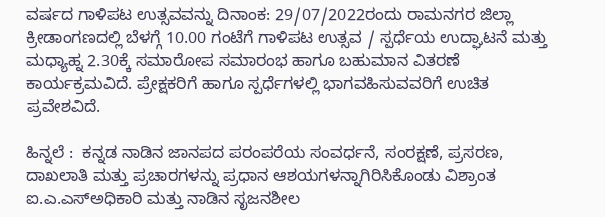ವರ್ಷದ ಗಾಳಿಪಟ ಉತ್ಸವವನ್ನು ದಿನಾಂಕ: 29/07/2022ರಂದು ರಾಮನಗರ ಜಿಲ್ಲಾ ಕ್ರೀಡಾಂಗಣದಲ್ಲಿ ಬೆಳಗ್ಗೆ 10.00 ಗಂಟೆಗೆ ಗಾಳಿಪಟ ಉತ್ಸವ / ಸ್ಪರ್ಧೆಯ ಉದ್ಘಾಟನೆ ಮತ್ತು ಮಧ್ಯಾಹ್ನ 2.30ಕ್ಕೆ ಸಮಾರೋಪ ಸಮಾರಂಭ ಹಾಗೂ ಬಹುಮಾನ ವಿತರಣೆ ಕಾರ್ಯಕ್ರಮವಿದೆ. ಪ್ರೇಕ್ಷಕರಿಗೆ ಹಾಗೂ ಸ್ಪರ್ಧೆಗಳಲ್ಲಿ ಭಾಗವಹಿಸುವವರಿಗೆ ಉಚಿತ ಪ್ರವೇಶವಿದೆ.

ಹಿನ್ನಲೆ :  ಕನ್ನಡ ನಾಡಿನ ಜಾನಪದ ಪರಂಪರೆಯ ಸಂವರ್ಧನೆ, ಸಂರಕ್ಷಣೆ, ಪ್ರಸರಣ, ದಾಖಲಾತಿ ಮತ್ತು ಪ್ರಚಾರಗಳನ್ನು ಪ್ರಧಾನ ಆಶಯಗಳನ್ನಾಗಿರಿಸಿಕೊಂಡು ವಿಶ್ರಾಂತ ಐ.ಎ.ಎಸ್‌ಅಧಿಕಾರಿ ಮತ್ತು ನಾಡಿನ ಸೃಜನಶೀಲ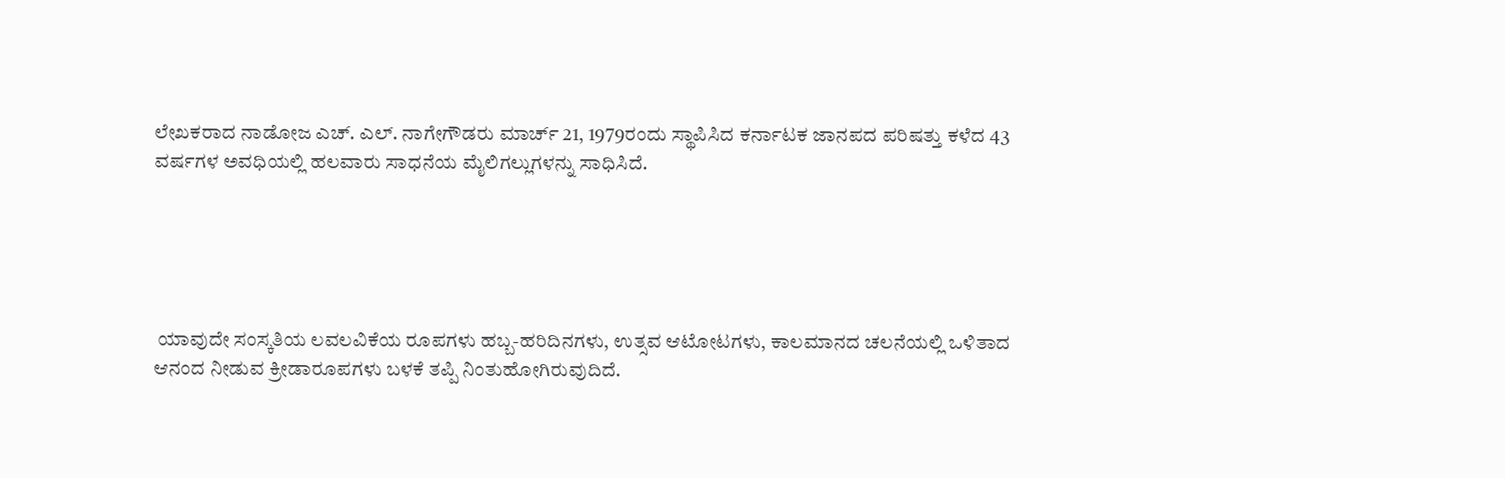ಲೇಖಕರಾದ ನಾಡೋಜ ಎಚ್. ಎಲ್. ನಾಗೇಗೌಡರು ಮಾರ್ಚ್ 21, 1979ರಂದು ಸ್ಥಾಪಿಸಿದ ಕರ್ನಾಟಕ ಜಾನಪದ ಪರಿಷತ್ತು ಕಳೆದ 43 ವರ್ಷಗಳ ಅವಧಿಯಲ್ಲಿ ಹಲವಾರು ಸಾಧನೆಯ ಮೈಲಿಗಲ್ಲುಗಳನ್ನು ಸಾಧಿಸಿದೆ.





 ಯಾವುದೇ ಸಂಸ್ಕತಿಯ ಲವಲವಿಕೆಯ ರೂಪಗಳು ಹಬ್ಬ-ಹರಿದಿನಗಳು, ಉತ್ಸವ ಆಟೋಟಗಳು, ಕಾಲಮಾನದ ಚಲನೆಯಲ್ಲಿ ಒಳಿತಾದ ಆನಂದ ನೀಡುವ ಕ್ರೀಡಾರೂಪಗಳು ಬಳಕೆ ತಪ್ಪಿ ನಿಂತುಹೋಗಿರುವುದಿದೆ.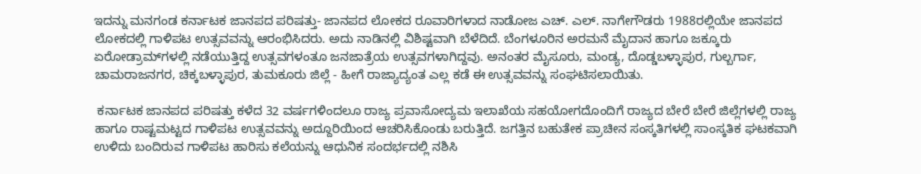ಇದನ್ನು ಮನಗಂಡ ಕರ್ನಾಟಕ ಜಾನಪದ ಪರಿಷತ್ತು- ಜಾನಪದ ಲೋಕದ ರೂವಾರಿಗಳಾದ ನಾಡೋಜ ಎಚ್. ಎಲ್. ನಾಗೇಗೌಡರು 1988ರಲ್ಲಿಯೇ ಜಾನಪದ ಲೋಕದಲ್ಲಿ ಗಾಳಿಪಟ ಉತ್ಸವವನ್ನು ಆರಂಭಿಸಿದರು. ಅದು ನಾಡಿನಲ್ಲಿ ವಿಶಿಷ್ಟವಾಗಿ ಬೆಳೆದಿದೆ. ಬೆಂಗಳೂರಿನ ಅರಮನೆ ಮೈದಾನ ಹಾಗೂ ಜಕ್ಕೂರು ಏರೋಡ್ರಾಮ್‌ಗಳಲ್ಲಿ ನಡೆಯುತ್ತಿದ್ದ ಉತ್ಸವಗಳಂತೂ ಜನಜಾತ್ರೆಯ ಉತ್ಸವಗಳಾಗಿದ್ದವು. ಅನಂತರ ಮೈಸೂರು, ಮಂಡ್ಯ, ದೊಡ್ಡಬಳ್ಳಾಪುರ, ಗುಲ್ಬರ್ಗಾ, ಚಾಮರಾಜನಗರ, ಚಿಕ್ಕಬಳ್ಳಾಪುರ, ತುಮಕೂರು ಜಿಲ್ಲೆ - ಹೀಗೆ ರಾಜ್ಯಾದ್ಯಂತ ಎಲ್ಲ ಕಡೆ ಈ ಉತ್ಸವವನ್ನು ಸಂಘಟಿಸಲಾಯಿತು.

 ಕರ್ನಾಟಕ ಜಾನಪದ ಪರಿಷತ್ತು ಕಳೆದ 32 ವರ್ಷಗಳಿಂದಲೂ ರಾಜ್ಯ ಪ್ರವಾಸೋದ್ಯಮ ಇಲಾಖೆಯ ಸಹಯೋಗದೊಂದಿಗೆ ರಾಜ್ಯದ ಬೇರೆ ಬೇರೆ ಜಿಲ್ಲೆಗಳಲ್ಲಿ ರಾಜ್ಯ ಹಾಗೂ ರಾಷ್ಟಮಟ್ಟದ ಗಾಳಿಪಟ ಉತ್ಸವವನ್ನು ಅದ್ದೂರಿಯಿಂದ ಆಚರಿಸಿಕೊಂಡು ಬರುತ್ತಿದೆ. ಜಗತ್ತಿನ ಬಹುತೇಕ ಪ್ರಾಚೀನ ಸಂಸ್ಕತಿಗಳಲ್ಲಿ ಸಾಂಸ್ಕತಿಕ ಘಟಕವಾಗಿ ಉಳಿದು ಬಂದಿರುವ ಗಾಳಿಪಟ ಹಾರಿಸು ಕಲೆಯನ್ನು ಆಧುನಿಕ ಸಂದರ್ಭದಲ್ಲಿ ನಶಿಸಿ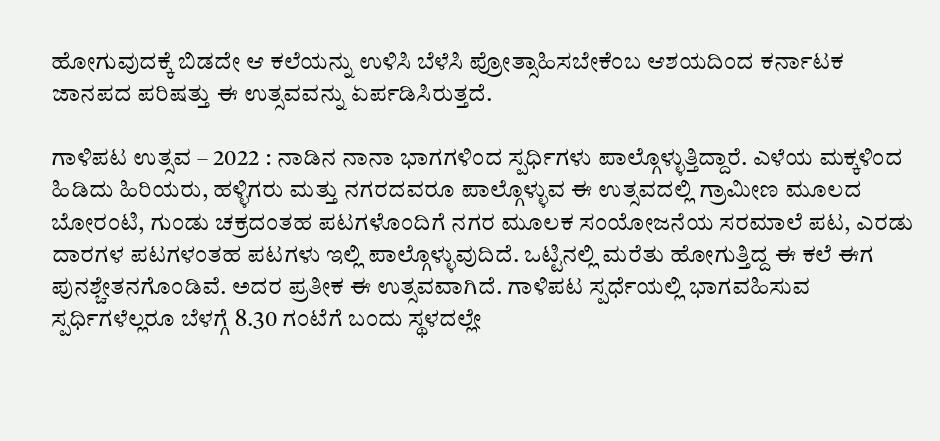ಹೋಗುವುದಕ್ಕೆ ಬಿಡದೇ ಆ ಕಲೆಯನ್ನು ಉಳಿಸಿ ಬೆಳೆಸಿ ಪ್ರೋತ್ಸಾಹಿಸಬೇಕೆಂಬ ಆಶಯದಿಂದ ಕರ್ನಾಟಕ ಜಾನಪದ ಪರಿಷತ್ತು ಈ ಉತ್ಸವವನ್ನು ಏರ್ಪಡಿಸಿರುತ್ತದೆ.

ಗಾಳಿಪಟ ಉತ್ಸವ – 2022 : ನಾಡಿನ ನಾನಾ ಭಾಗಗಳಿಂದ ಸ್ಪರ್ಧಿಗಳು ಪಾಲ್ಗೊಳ್ಳುತ್ತಿದ್ದಾರೆ. ಎಳೆಯ ಮಕ್ಕಳಿಂದ ಹಿಡಿದು ಹಿರಿಯರು, ಹಳ್ಳಿಗರು ಮತ್ತು ನಗರದವರೂ ಪಾಲ್ಗೊಳ್ಳುವ ಈ ಉತ್ಸವದಲ್ಲಿ ಗ್ರಾಮೀಣ ಮೂಲದ ಬೋರಂಟಿ, ಗುಂಡು ಚಕ್ರದಂತಹ ಪಟಗಳೊಂದಿಗೆ ನಗರ ಮೂಲಕ ಸಂಯೋಜನೆಯ ಸರಮಾಲೆ ಪಟ, ಎರಡು ದಾರಗಳ ಪಟಗಳಂತಹ ಪಟಗಳು ಇಲ್ಲಿ ಪಾಲ್ಗೊಳ್ಳುವುದಿದೆ. ಒಟ್ಟಿನಲ್ಲಿ ಮರೆತು ಹೋಗುತ್ತಿದ್ದ ಈ ಕಲೆ ಈಗ ಪುನಶ್ಚೇತನಗೊಂಡಿವೆ. ಅದರ ಪ್ರತೀಕ ಈ ಉತ್ಸವವಾಗಿದೆ. ಗಾಳಿಪಟ ಸ್ಪರ್ಧೆಯಲ್ಲಿ ಭಾಗವಹಿಸುವ ಸ್ಪರ್ಧಿಗಳೆಲ್ಲರೂ ಬೆಳಗ್ಗೆ 8.30 ಗಂಟೆಗೆ ಬಂದು ಸ್ಥಳದಲ್ಲೇ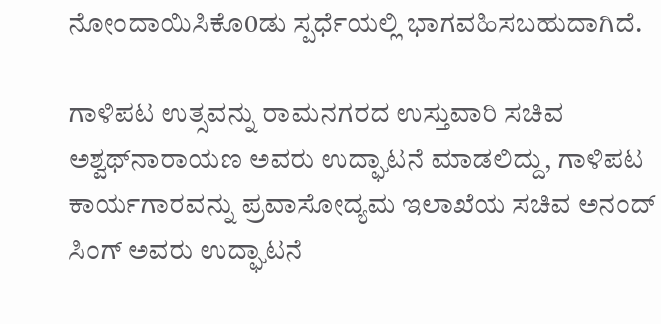ನೋಂದಾಯಿಸಿಕೊ0ಡು ಸ್ಪರ್ಧೆಯಲ್ಲಿ ಭಾಗವಹಿಸಬಹುದಾಗಿದೆ.

ಗಾಳಿಪಟ ಉತ್ಸವನ್ನು ರಾಮನಗರದ ಉಸ್ತುವಾರಿ ಸಚಿವ ಅಶ್ವಥ್‌ನಾರಾಯಣ ಅವರು ಉದ್ಘಾಟನೆ ಮಾಡಲಿದ್ದು, ಗಾಳಿಪಟ ಕಾರ್ಯಗಾರವನ್ನು ಪ್ರವಾಸೋದ್ಯಮ ಇಲಾಖೆಯ ಸಚಿವ ಅನಂದ್ ಸಿಂಗ್ ಅವರು ಉದ್ಘಾಟನೆ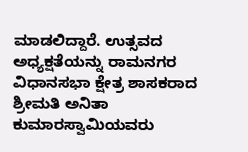ಮಾಡಲಿದ್ದಾರೆ. ಉತ್ಸವದ ಅಧ್ಯಕ್ಷತೆಯನ್ನು ರಾಮನಗರ ವಿಧಾನಸಭಾ ಕ್ಷೇತ್ರ ಶಾಸಕರಾದ ಶ್ರೀಮತಿ ಅನಿತಾ ಕುಮಾರಸ್ವಾಮಿಯವರು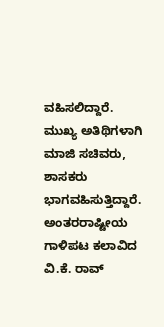ವಹಿಸಲಿದ್ದಾರೆ. ಮುಖ್ಯ ಅತಿಥಿಗಳಾಗಿ ಮಾಜಿ ಸಚಿವರು, ಶಾಸಕರು ಭಾಗವಹಿಸುತ್ತಿದ್ದಾರೆ. ಅಂತರರಾಷ್ಟೀಯ ಗಾಳಿಪಟ ಕಲಾವಿದ ವಿ.ಕೆ. ರಾವ್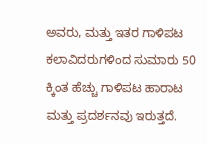ಅವರು, ಮತ್ತು ಇತರ ಗಾಳಿಪಟ ಕಲಾವಿದರುಗಳಿಂದ ಸುಮಾರು 50 ಕ್ಕಿಂತ ಹೆಚ್ಚು ಗಾಳಿಪಟ ಹಾರಾಟ ಮತ್ತು ಪ್ರದರ್ಶನವು ಇರುತ್ತದೆ.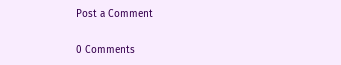Post a Comment

0 Comments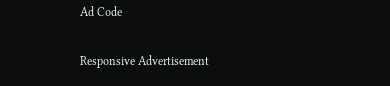Ad Code

Responsive Advertisement